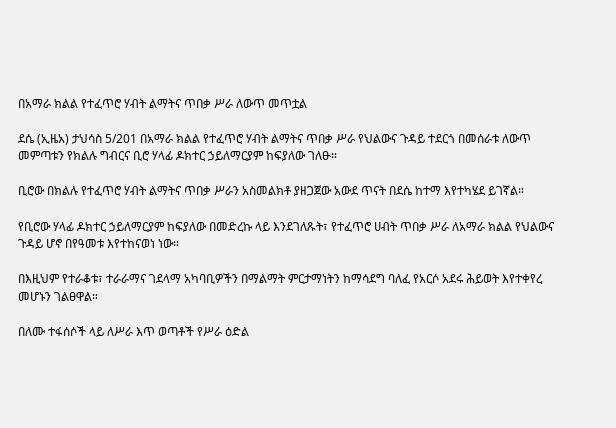በአማራ ክልል የተፈጥሮ ሃብት ልማትና ጥበቃ ሥራ ለውጥ መጥቷል

ደሴ (ኢዜአ) ታህሳስ 5/201 በአማራ ክልል የተፈጥሮ ሃብት ልማትና ጥበቃ ሥራ የህልውና ጉዳይ ተደርጎ በመሰራቱ ለውጥ መምጣቱን የክልሉ ግብርና ቢሮ ሃላፊ ዶክተር ኃይለማርያም ከፍያለው ገለፁ።

ቢሮው በክልሉ የተፈጥሮ ሃብት ልማትና ጥበቃ ሥራን አስመልክቶ ያዘጋጀው አውደ ጥናት በደሴ ከተማ እየተካሄደ ይገኛል።

የቢሮው ሃላፊ ዶክተር ኃይለማርያም ከፍያለው በመድረኩ ላይ እንደገለጹት፣ የተፈጥሮ ሀብት ጥበቃ ሥራ ለአማራ ክልል የህልውና ጉዳይ ሆኖ በየዓመቱ እየተከናወነ ነው።

በእዚህም የተራቆቱ፣ ተራራማና ገደላማ አካባቢዎችን በማልማት ምርታማነትን ከማሳደግ ባለፈ የአርሶ አደሩ ሕይወት እየተቀየረ መሆኑን ገልፀዋል።

በለሙ ተፋሰሶች ላይ ለሥራ እጥ ወጣቶች የሥራ ዕድል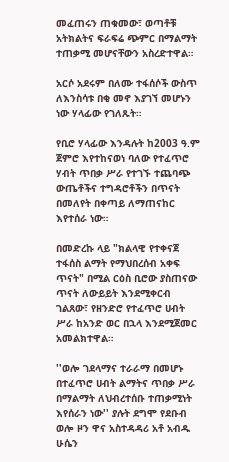መፈጠሩን ጠቁመው፣ ወጣቶቹ አትክልትና ፍራፍሬ ጭምር በማልማት ተጠቃሚ መሆናቸውን አስረድተዋል።

አርሶ አደሩም በለሙ ተፋሰሶች ውስጥ ለእንስሳቱ በቂ መኖ እያገኘ መሆኑን ነው ሃላፊው የገለጹት።

የቢሮ ሃላፊው እንዳሉት ከ2003 ዓ.ም ጀምሮ እየተከናወነ ባለው የተፈጥሮ ሃብት ጥበቃ ሥራ የተገኙ ተጨባጭ ውጤቶችና ተግዳሮቶችን በጥናት በመለየት በቀጣይ ለማጠናከር እየተሰራ ነው።

በመድረኩ ላይ "ክልላዊ የተቀናጀ ተፋሰስ ልማት የማህበረሰብ አቀፍ ጥናት" በሚል ርዕስ ቢሮው ያስጠናው  ጥናት ለውይይት እንደሚቀርብ ገልጸው፣ የዘንድሮ የተፈጥሮ ሀብት ሥራ ከአንድ ወር በኋላ እንደሚጀመር አመልክተዋል።

''ወሎ ገደላማና ተራራማ በመሆኑ በተፈጥሮ ሀብት ልማትና ጥበቃ ሥራ በማልማት ለህብረተሰቡ ተጠቃሚነት እየሰራን ነው'' ያሉት ደግሞ የደቡብ ወሎ ዞን ዋና አስተዳዳሪ አቶ አብዱ ሁሴን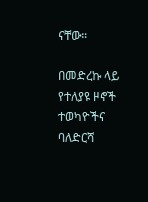ናቸው።

በመድረኩ ላይ የተለያዩ ዞኖች ተወካዮችና ባለድርሻ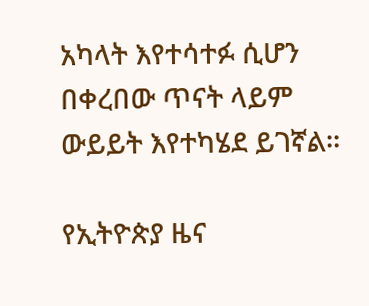አካላት እየተሳተፉ ሲሆን በቀረበው ጥናት ላይም ውይይት እየተካሄደ ይገኛል።

የኢትዮጵያ ዜና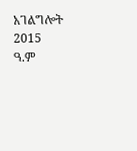አገልግሎት
2015
ዓ.ም